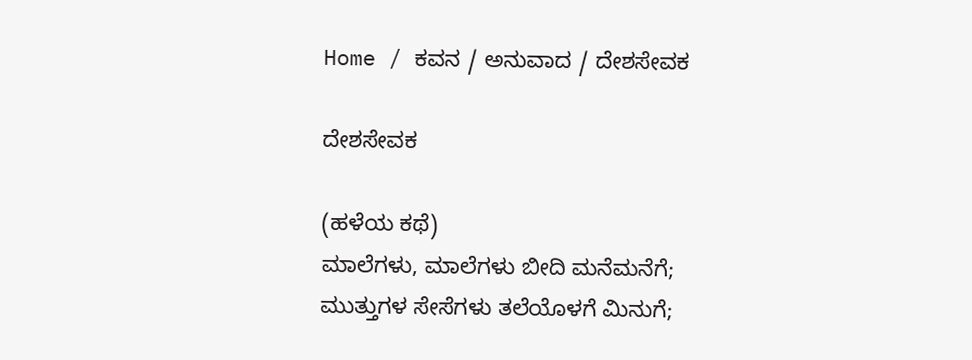Home / ಕವನ / ಅನುವಾದ / ದೇಶಸೇವಕ

ದೇಶಸೇವಕ

(ಹಳೆಯ ಕಥೆ)
ಮಾಲೆಗಳು, ಮಾಲೆಗಳು ಬೀದಿ ಮನೆಮನೆಗೆ;
ಮುತ್ತುಗಳ ಸೇಸೆಗಳು ತಲೆಯೊಳಗೆ ಮಿನುಗೆ;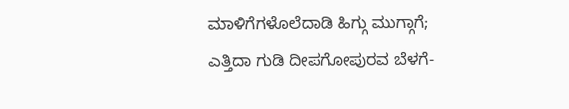ಮಾಳಿಗೆಗಳೊಲೆದಾಡಿ ಹಿಗ್ಗು ಮುಗ್ಗಾಗೆ;
ಎತ್ತಿದಾ ಗುಡಿ ದೀಪಗೋಪುರವ ಬೆಳಗೆ-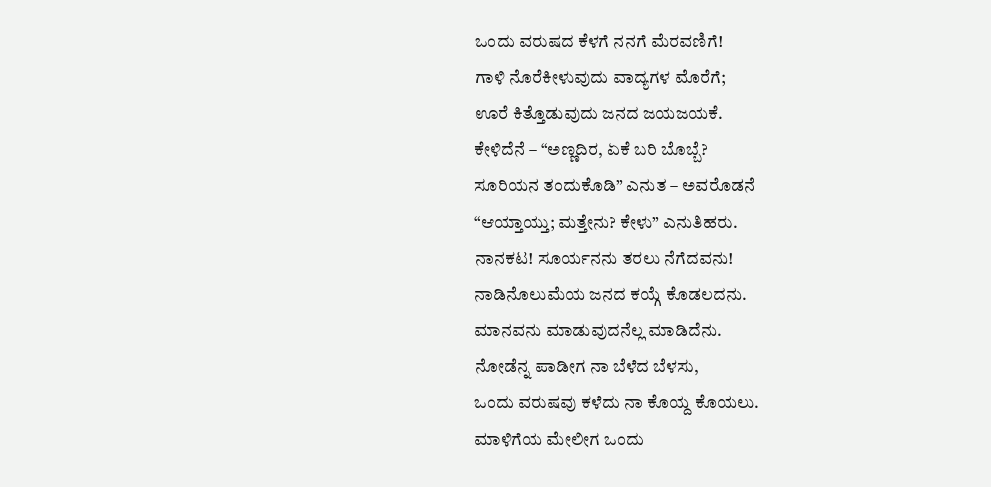ಒಂದು ವರುಷದ ಕೆಳಗೆ ನನಗೆ ಮೆರವಣಿಗೆ!
ಗಾಳಿ ನೊರೆಕೀಳುವುದು ವಾದ್ಯಗಳ ಮೊರೆಗೆ;
ಊರೆ ಕಿತ್ತೊಡುವುದು ಜನದ ಜಯಜಯಕೆ.
ಕೇಳಿದೆನೆ – “ಅಣ್ಣದಿರ, ಏಕೆ ಬರಿ ಬೊಬ್ಬೆ?
ಸೂರಿಯನ ತಂದುಕೊಡಿ” ಎನುತ – ಅವರೊಡನೆ
“ಆಯ್ತಾಯ್ತು; ಮತ್ತೇನು? ಕೇಳು” ಎನುತಿಹರು.
ನಾನಕಟ! ಸೂರ್ಯನನು ತರಲು ನೆಗೆದವನು!
ನಾಡಿನೊಲುಮೆಯ ಜನದ ಕಯ್ಗೆ ಕೊಡಲದನು.
ಮಾನವನು ಮಾಡುವುದನೆಲ್ಲ ಮಾಡಿದೆನು.
ನೋಡೆನ್ನ ಪಾಡೀಗ ನಾ ಬೆಳೆದ ಬೆಳಸು,
ಒಂದು ವರುಷವು ಕಳೆದು ನಾ ಕೊಯ್ದ ಕೊಯಲು.
ಮಾಳಿಗೆಯ ಮೇಲೀಗ ಒಂದು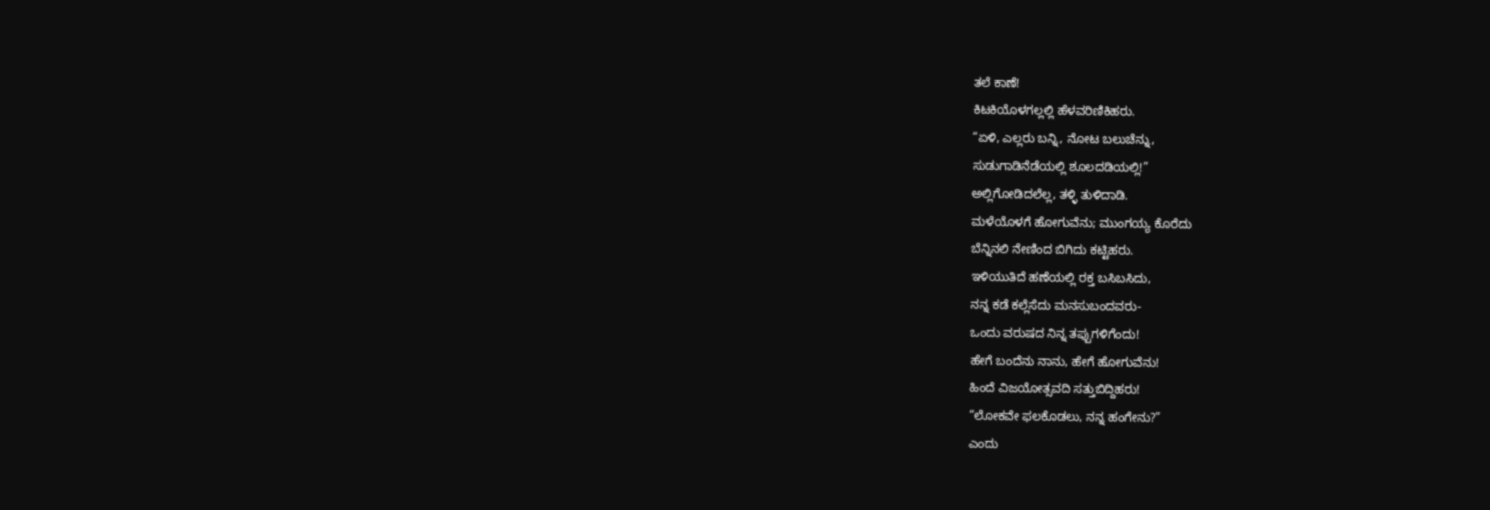ತಲೆ ಕಾಣೆ!
ಕಿಟಕಿಯೊಳಗಲ್ಲಲ್ಲಿ ಹೆಳವರಿಣಿಕಿಹರು.
“ಏಳಿ, ಎಲ್ಲರು ಬನ್ನಿ, ನೋಟ ಬಲುಚೆನ್ನು,
ಸುಡುಗಾಡಿನೆಡೆಯಲ್ಲಿ ಶೂಲದಡಿಯಲ್ಲಿ!”
ಅಲ್ಲಿಗೋಡಿದಲೆಲ್ಲ, ತಳ್ಳಿ ತುಳಿದಾಡಿ.
ಮಳೆಯೊಳಗೆ ಹೋಗುವೆನು; ಮುಂಗಯ್ಯ ಕೊರೆದು
ಬೆನ್ನಿನಲಿ ನೇಣಿಂದ ಬಿಗಿದು ಕಟ್ಟಿಹರು.
ಇಳಿಯುತಿದೆ ಹಣೆಯಲ್ಲಿ ರಕ್ತ ಬಸಿಬಸಿದು,
ನನ್ನ ಕಡೆ ಕಲ್ಲೆಸೆದು ಮನಸುಬಂದವರು-
ಒಂದು ವರುಷದ ನಿನ್ನ ತಪ್ಪುಗಳಿಗೆಂದು!
ಹೇಗೆ ಬಂದೆನು ನಾನು, ಹೇಗೆ ಹೋಗುವೆನು!
ಹಿಂದೆ ವಿಜಯೋತ್ಸವದಿ ಸತ್ತುಬಿದ್ದಿಹರು!
“ಲೋಕವೇ ಫಲಕೊಡಲು, ನನ್ನ ಹಂಗೇನು?”
ಎಂದು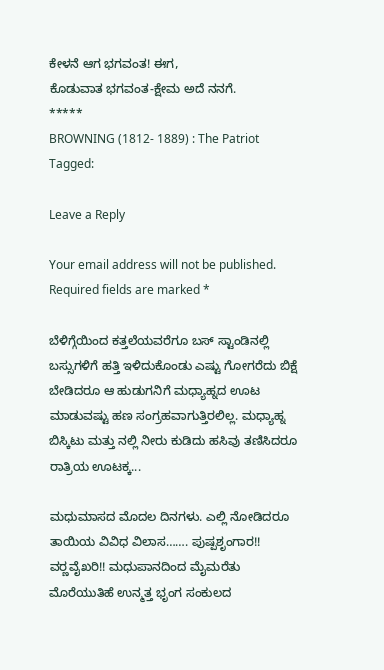ಕೇಳನೆ ಆಗ ಭಗವಂತ! ಈಗ,
ಕೊಡುವಾತ ಭಗವಂತ-ಕ್ಷೇಮ ಅದೆ ನನಗೆ.
*****
BROWNING (1812- 1889) : The Patriot
Tagged:

Leave a Reply

Your email address will not be published. Required fields are marked *

ಬೆಳಿಗ್ಗೆಯಿಂದ ಕತ್ತಲೆಯವರೆಗೂ ಬಸ್ ಸ್ಟಾಂಡಿನಲ್ಲಿ ಬಸ್ಸುಗಳಿಗೆ ಹತ್ತಿ ಇಳಿದುಕೊಂಡು ಎಷ್ಟು ಗೋಗರೆದು ಬಿಕ್ಷೆ ಬೇಡಿದರೂ ಆ ಹುಡುಗನಿಗೆ ಮಧ್ಯಾಹ್ನದ ಊಟ ಮಾಡುವಷ್ಟು ಹಣ ಸಂಗ್ರಹವಾಗುತ್ತಿರಲಿಲ್ಲ. ಮಧ್ಯಾಹ್ನ ಬಿಸ್ಕಿಟು ಮತ್ತು ನಲ್ಲಿ ನೀರು ಕುಡಿದು ಹಸಿವು ತಣಿಸಿದರೂ ರಾತ್ರಿಯ ಊಟಕ್ಕ...

ಮಧುಮಾಸದ ಮೊದಲ ದಿನಗಳು. ಎಲ್ಲಿ ನೋಡಿದರೂ ತಾಯಿಯ ವಿವಿಧ ವಿಲಾಸ……. ಪುಷ್ಪಶೃಂಗಾರ!! ವರ್‍ಣವೈಖರಿ!! ಮಧುಪಾನದಿಂದ ಮೈಮರೆತು ಮೊರೆಯುತಿಹೆ ಉನ್ಮತ್ತ ಭೃಂಗ ಸಂಕುಲದ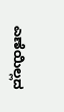ಎಣೆಯಿಲ್ಲದ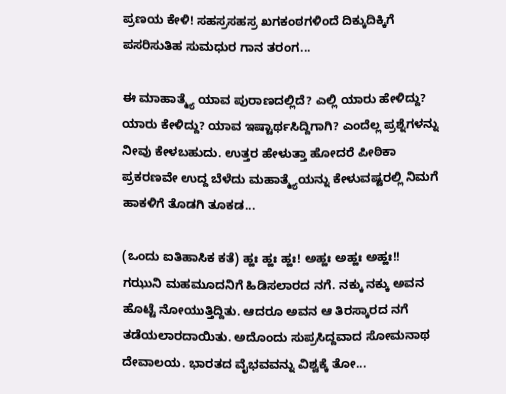ಪ್ರಣಯ ಕೇಳಿ! ಸಹಸ್ರಸಹಸ್ರ ಖಗಕಂಠಗಳಿಂದೆ ದಿಕ್ಕುದಿಕ್ಕಿಗೆ ಪಸರಿಸುತಿಹ ಸುಮಧುರ ಗಾನ ತರಂಗ...

ಈ ಮಾಹಾತ್ಮ್ಯೆ ಯಾವ ಪುರಾಣದಲ್ಲಿದೆ? ಎಲ್ಲಿ ಯಾರು ಹೇಳಿದ್ದು? ಯಾರು ಕೇಳಿದ್ದು? ಯಾವ ಇಷ್ಟಾರ್ಥಸಿದ್ದಿಗಾಗಿ? ಎಂದೆಲ್ಲ ಪ್ರಶ್ನೆಗಳನ್ನು ನೀವು ಕೇಳಬಹುದು. ಉತ್ತರ ಹೇಳುತ್ತಾ ಹೋದರೆ ಪೀಠಿಕಾ ಪ್ರಕರಣವೇ ಉದ್ದ ಬೆಳೆದು ಮಹಾತ್ಮ್ಯೆಯನ್ನು ಕೇಳುವಷ್ಟರಲ್ಲಿ ನಿಮಗೆ ಹಾಕಳಿಗೆ ತೊಡಗಿ ತೂಕಡ...

(ಒಂದು ಐತಿಹಾಸಿಕ ಕತೆ) ಹ್ಹಃ ಹ್ಹಃ ಹ್ಹಃ! ಅಹ್ಹಃ ಅಹ್ಹಃ ಅಹ್ಹಃ!! ಗಝುನಿ ಮಹಮೂದನಿಗೆ ಹಿಡಿಸಲಾರದ ನಗೆ. ನಕ್ಕು ನಕ್ಕು ಅವನ ಹೊಟ್ಟೆ ನೋಯುತ್ತಿದ್ದಿತು. ಆದರೂ ಅವನ ಆ ತಿರಸ್ಕಾರದ ನಗೆ ತಡೆಯಲಾರದಾಯಿತು. ಅದೊಂದು ಸುಪ್ರಸಿದ್ದವಾದ ಸೋಮನಾಥ ದೇವಾಲಯ. ಭಾರತದ ವೈಭವವನ್ನು ವಿಶ್ವಕ್ಕೆ ತೋ...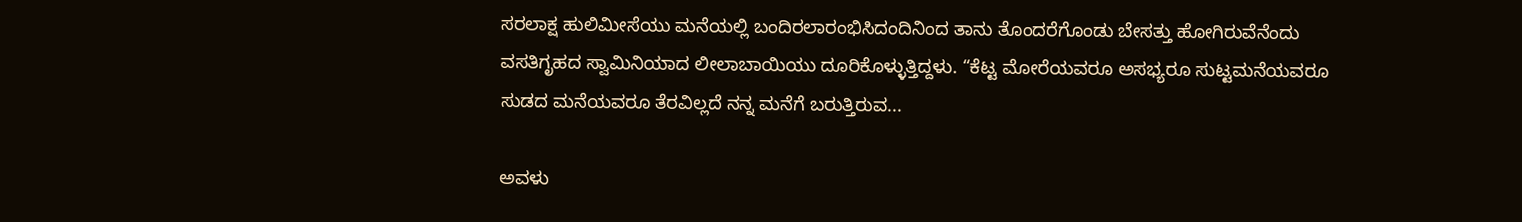ಸರಲಾಕ್ಷ ಹುಲಿಮೀಸೆಯು ಮನೆಯಲ್ಲಿ ಬಂದಿರಲಾರಂಭಿಸಿದಂದಿನಿಂದ ತಾನು ತೊಂದರೆಗೊಂಡು ಬೇಸತ್ತು ಹೋಗಿರುವೆನೆಂದು ವಸತಿಗೃಹದ ಸ್ವಾಮಿನಿಯಾದ ಲೀಲಾಬಾಯಿಯು ದೂರಿಕೊಳ್ಳುತ್ತಿದ್ದಳು. “ಕೆಟ್ಟ ಮೋರೆಯವರೂ ಅಸಭ್ಯರೂ ಸುಟ್ಟಮನೆಯವರೂ ಸುಡದ ಮನೆಯವರೂ ತೆರವಿಲ್ಲದೆ ನನ್ನ ಮನೆಗೆ ಬರುತ್ತಿರುವ...

ಅವಳು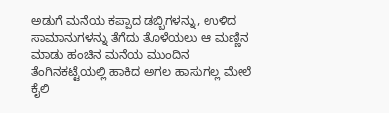ಅಡುಗೆ ಮನೆಯ ಕಪ್ಪಾದ ಡಬ್ಬಿಗಳನ್ನು, ಉಳಿದ ಸಾಮಾನುಗಳನ್ನು ತೆಗೆದು ತೊಳೆಯಲು ಆ ಮಣ್ಣಿನ ಮಾಡು ಹಂಚಿನ ಮನೆಯ ಮುಂದಿನ ತೆಂಗಿನಕಟ್ಟೆಯಲ್ಲಿ ಹಾಕಿದ ಅಗಲ ಹಾಸುಗಲ್ಲ ಮೇಲೆ ಕೈಲಿ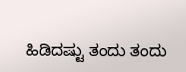ಹಿಡಿದಷ್ಟು ತಂದು ತಂದು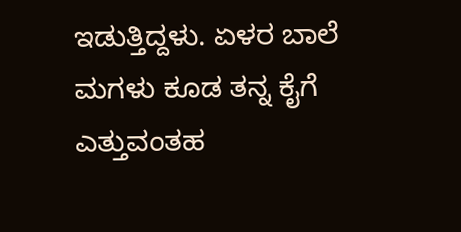ಇಡುತ್ತಿದ್ದಳು. ಏಳರ ಬಾಲೆ ಮಗಳು ಕೂಡ ತನ್ನ ಕೈಗೆ ಎತ್ತುವಂತಹ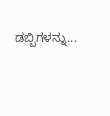ಡಬ್ಬಿಗಳನ್ನು...